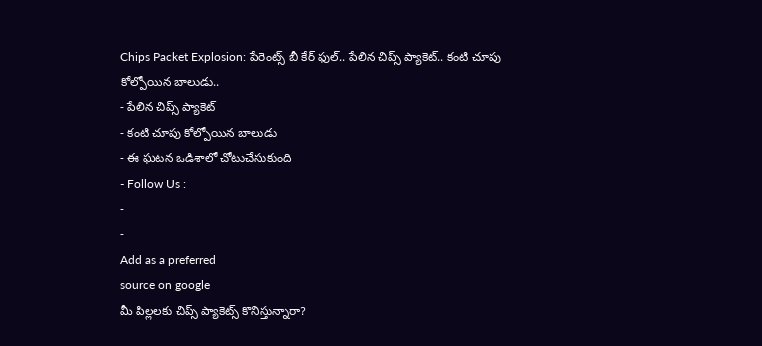Chips Packet Explosion: పేరెంట్స్ బీ కేర్ ఫుల్.. పేలిన చిప్స్ ప్యాకెట్.. కంటి చూపు కోల్పోయిన బాలుడు..
- పేలిన చిప్స్ ప్యాకెట్
- కంటి చూపు కోల్పోయిన బాలుడు
- ఈ ఘటన ఒడిశాలో చోటుచేసుకుంది
- Follow Us :
-
-
Add as a preferred
source on google
మీ పిల్లలకు చిప్స్ ప్యాకెట్స్ కొనిస్తున్నారా?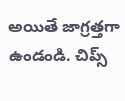అయితే జాగ్రత్తగా ఉండండి. చిప్స్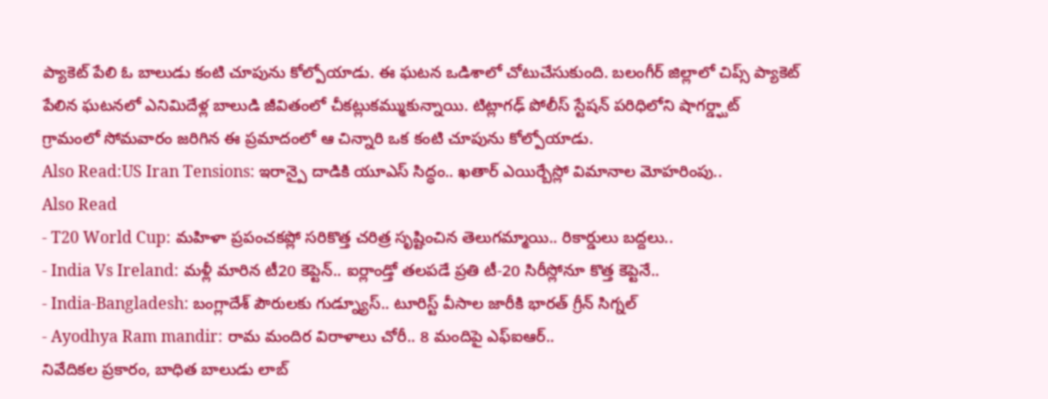ప్యాకెట్ పేలి ఓ బాలుడు కంటి చూపును కోల్పోయాడు. ఈ ఘటన ఒడిశాలో చోటుచేసుకుంది. బలంగీర్ జిల్లాలో చిప్స్ ప్యాకెట్ పేలిన ఘటనలో ఎనిమిదేళ్ల బాలుడి జీవితంలో చీకట్లుకమ్ముకున్నాయి. టిట్లాగఢ్ పోలీస్ స్టేషన్ పరిధిలోని షాగర్డ్ఘాట్ గ్రామంలో సోమవారం జరిగిన ఈ ప్రమాదంలో ఆ చిన్నారి ఒక కంటి చూపును కోల్పోయాడు.
Also Read:US Iran Tensions: ఇరాన్పై దాడికి యూఎస్ సిద్ధం.. ఖతార్ ఎయిర్బేస్లో విమానాల మోహరింపు..
Also Read
- T20 World Cup: మహిళా ప్రపంచకప్లో సరికొత్త చరిత్ర సృష్టించిన తెలుగమ్మాయి.. రికార్డులు బద్దలు..
- India Vs Ireland: మళ్లీ మారిన టీ20 కెప్టెన్.. ఐర్లాండ్తో తలపడే ప్రతి టీ-20 సిరీస్లోనూ కొత్త కెప్టెనే..
- India-Bangladesh: బంగ్లాదేశ్ పౌరులకు గుడ్న్యూస్.. టూరిస్ట్ వీసాల జారీకి భారత్ గ్రీన్ సిగ్నల్
- Ayodhya Ram mandir: రామ మందిర విరాళాలు చోరీ.. 8 మందిపై ఎఫ్ఐఆర్..
నివేదికల ప్రకారం, బాధిత బాలుడు లాబ్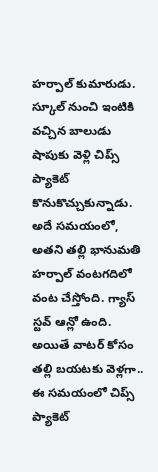హర్పాల్ కుమారుడు. స్కూల్ నుంచి ఇంటికి వచ్చిన బాలుడు షాపుకు వెళ్లి చిప్స్ ప్యాకెట్ కొనుకొచ్చుకున్నాడు. అదే సమయంలో, అతని తల్లి భానుమతి హర్పాల్ వంటగదిలో వంట చేస్తోంది. గ్యాస్ స్టవ్ ఆన్లో ఉంది. అయితే వాటర్ కోసం తల్లి బయటకు వెళ్లగా.. ఈ సమయంలో చిప్స్ ప్యాకెట్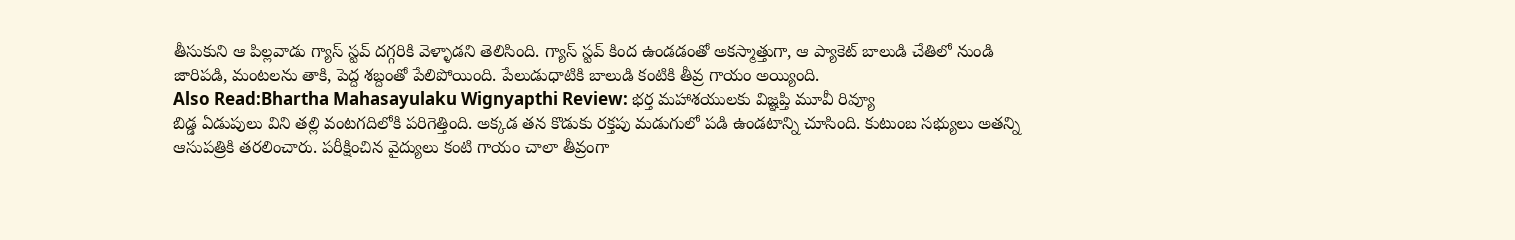తీసుకుని ఆ పిల్లవాడు గ్యాస్ స్టవ్ దగ్గరికి వెళ్ళాడని తెలిసింది. గ్యాస్ స్టవ్ కింద ఉండడంతో అకస్మాత్తుగా, ఆ ప్యాకెట్ బాలుడి చేతిలో నుండి జారిపడి, మంటలను తాకి, పెద్ద శబ్దంతో పేలిపోయింది. పేలుడుధాటికి బాలుడి కంటికి తీవ్ర గాయం అయ్యింది.
Also Read:Bhartha Mahasayulaku Wignyapthi Review: భర్త మహాశయులకు విజ్ఞప్తి మూవీ రివ్యూ
బిడ్డ ఏడుపులు విని తల్లి వంటగదిలోకి పరిగెత్తింది. అక్కడ తన కొడుకు రక్తపు మడుగులో పడి ఉండటాన్ని చూసింది. కుటుంబ సభ్యులు అతన్ని ఆసుపత్రికి తరలించారు. పరీక్షించిన వైద్యులు కంటి గాయం చాలా తీవ్రంగా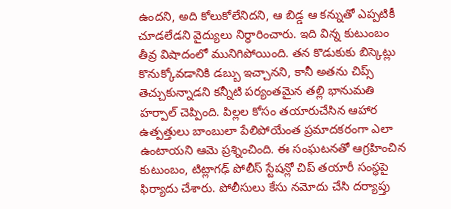ఉందని, అది కోలుకోలేనిదని, ఆ బిడ్డ ఆ కన్నుతో ఎప్పటికీ చూడలేడని వైద్యులు నిర్ధారించారు. ఇది విన్న కుటుంబం తీవ్ర విషాదంలో మునిగిపోయింది. తన కొడుకుకు బిస్కెట్లు కొనుక్కోవడానికి డబ్బు ఇచ్చానని, కానీ అతను చిప్స్ తెచ్చుకున్నాడని కన్నీటి పర్యంతమైన తల్లి భానుమతి హర్పాల్ చెప్పింది. పిల్లల కోసం తయారుచేసిన ఆహార ఉత్పత్తులు బాంబులా పేలిపోయేంత ప్రమాదకరంగా ఎలా ఉంటాయని ఆమె ప్రశ్నించింది. ఈ సంఘటనతో ఆగ్రహించిన కుటుంబం, టిట్లాగఢ్ పోలీస్ స్టేషన్లో చిప్ తయారీ సంస్థపై ఫిర్యాదు చేశారు. పోలీసులు కేసు నమోదు చేసి దర్యాప్తు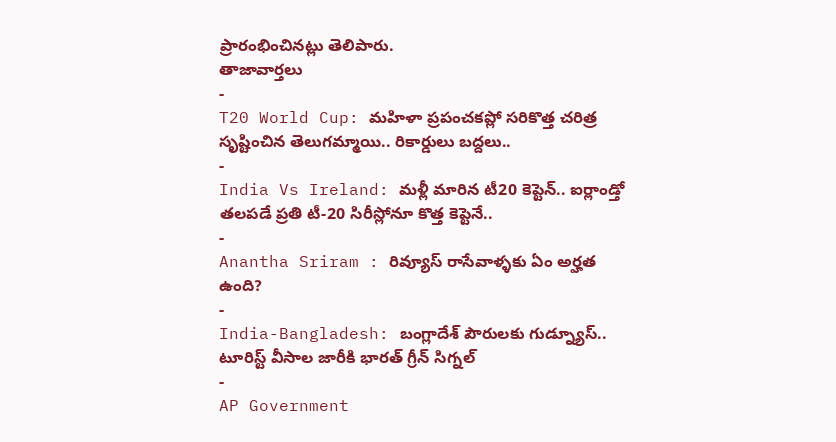ప్రారంభించినట్లు తెలిపారు.
తాజావార్తలు
-
T20 World Cup: మహిళా ప్రపంచకప్లో సరికొత్త చరిత్ర సృష్టించిన తెలుగమ్మాయి.. రికార్డులు బద్దలు..
-
India Vs Ireland: మళ్లీ మారిన టీ20 కెప్టెన్.. ఐర్లాండ్తో తలపడే ప్రతి టీ-20 సిరీస్లోనూ కొత్త కెప్టెనే..
-
Anantha Sriram : రివ్యూస్ రాసేవాళ్ళకు ఏం అర్హత ఉంది?
-
India-Bangladesh: బంగ్లాదేశ్ పౌరులకు గుడ్న్యూస్.. టూరిస్ట్ వీసాల జారీకి భారత్ గ్రీన్ సిగ్నల్
-
AP Government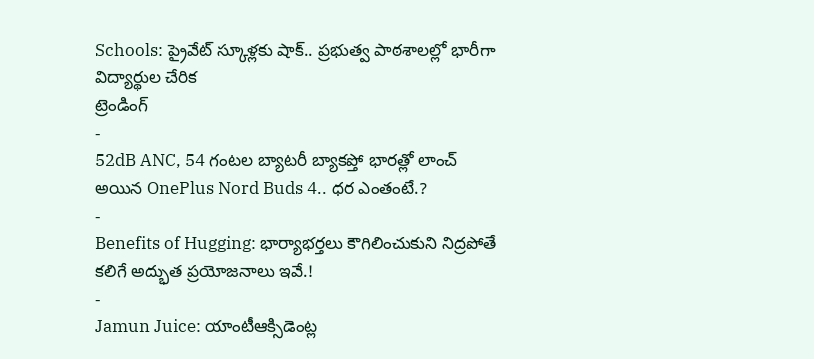Schools: ప్రైవేట్ స్కూళ్లకు షాక్.. ప్రభుత్వ పాఠశాలల్లో భారీగా విద్యార్థుల చేరిక
ట్రెండింగ్
-
52dB ANC, 54 గంటల బ్యాటరీ బ్యాకప్తో భారత్లో లాంచ్ అయిన OnePlus Nord Buds 4.. ధర ఎంతంటే.?
-
Benefits of Hugging: భార్యాభర్తలు కౌగిలించుకుని నిద్రపోతే కలిగే అద్భుత ప్రయోజనాలు ఇవే.!
-
Jamun Juice: యాంటీఆక్సిడెంట్ల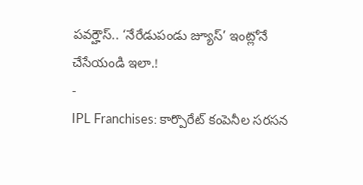పవర్హౌస్.. ‘నేరేడుపండు జ్యూస్’ ఇంట్లోనే చేసేయండి ఇలా.!
-
IPL Franchises: కార్పొరేట్ కంపెనీల సరసన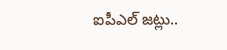ఐపీఎల్ జట్లు..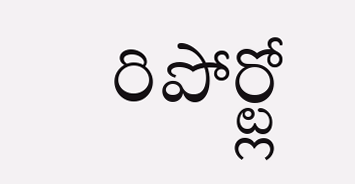రిపోర్ట్లో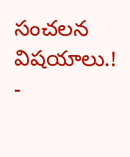సంచలన విషయాలు.!
-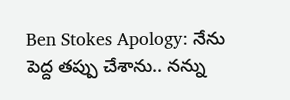Ben Stokes Apology: నేను పెద్ద తప్పు చేశాను.. నన్ను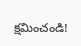క్షమించండి!